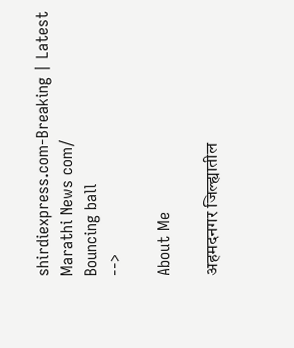shirdiexpress.com-Breaking | Latest Marathi News com/
Bouncing ball
-->

About Me

अहमदनगर जिल्ह्यातील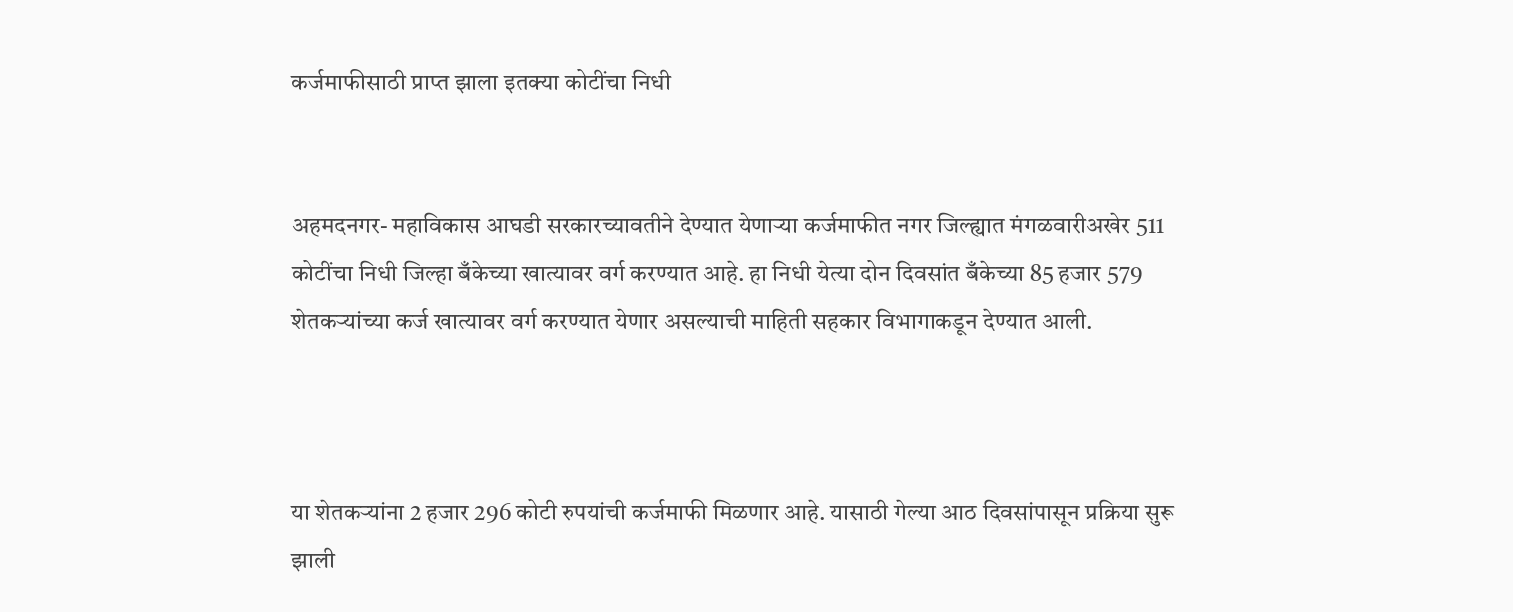कर्जमाफीसाठी प्राप्त झाला इतक्या कोटींचा निधी


अहमदनगर- महाविकास आघडी सरकारच्यावतीने देण्यात येणार्‍या कर्जमाफीत नगर जिल्ह्यात मंगळवारीअखेर 511 कोटींचा निधी जिल्हा बँकेच्या खात्यावर वर्ग करण्यात आहे. हा निधी येत्या दोन दिवसांत बँकेच्या 85 हजार 579 शेतकर्‍यांच्या कर्ज खात्यावर वर्ग करण्यात येणार असल्याची माहिती सहकार विभागाकडून देण्यात आली.



या शेतकर्‍यांना 2 हजार 296 कोटी रुपयांची कर्जमाफी मिळणार आहे. यासाठी गेल्या आठ दिवसांपासून प्रक्रिया सुरू झाली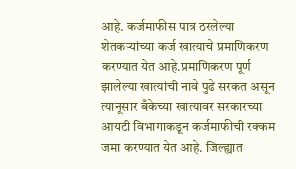आहे. कर्जमाफीस पात्र ठरलेल्या शेतकर्‍यांच्या कर्ज खात्याचे प्रमाणिकरण करण्यात येत आहे.प्रमाणिकरण पूर्ण झालेल्या खात्यांची नावे पुढे सरकत असून त्यानूसार बँकेच्या खात्यावर सरकारच्या आयटी विभागाकडून कर्जमाफीची रक्कम जमा करण्यात येत आहे. जिल्ह्यात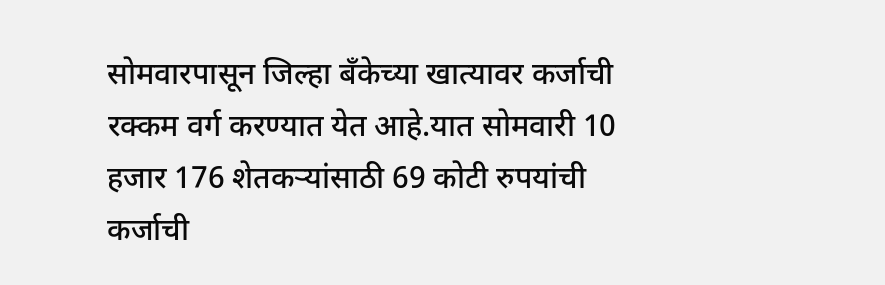सोमवारपासून जिल्हा बँकेच्या खात्यावर कर्जाची रक्कम वर्ग करण्यात येत आहे.यात सोमवारी 10 हजार 176 शेतकर्‍यांसाठी 69 कोटी रुपयांची कर्जाची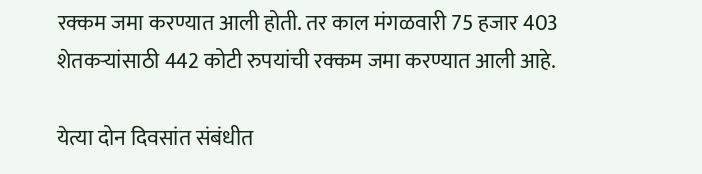रक्कम जमा करण्यात आली होती. तर काल मंगळवारी 75 हजार 403 शेतकर्‍यांसाठी 442 कोटी रुपयांची रक्कम जमा करण्यात आली आहे.

येत्या दोन दिवसांत संबंधीत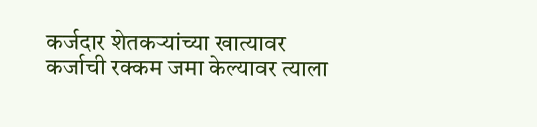कर्जदार शेतकर्‍यांच्या खात्यावर कर्जाची रक्कम जमा केल्यावर त्याला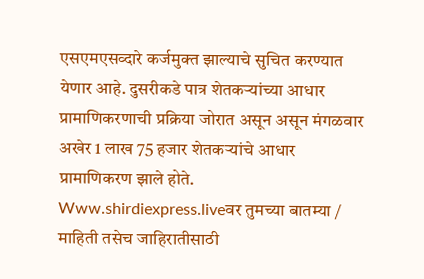एसएमएसव्दारे कर्जमुक्त झाल्याचे सुचित करण्यात येणार आहे. दुसरीकडे पात्र शेतकर्‍यांच्या आधार प्रामाणिकरणाची प्रक्रिया जोरात असून असून मंगळवार अखेर 1 लाख 75 हजार शेतकर्‍यांचे आधार प्रामाणिकरण झाले होते.
Www.shirdiexpress.liveवर तुमच्या बातम्या / माहिती तसेच जाहिरातीसाठी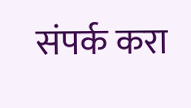संपर्क करा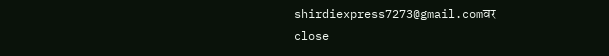shirdiexpress7273@gmail.comवर
close